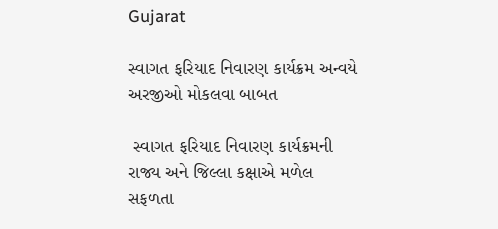Gujarat

સ્વાગત ફરિયાદ નિવારણ કાર્યક્રમ અન્વયે અરજીઓ મોકલવા બાબત

 સ્વાગત ફરિયાદ નિવારણ કાર્યક્રમની રાજ્ય અને જિલ્લા કક્ષાએ મળેલ સફળતા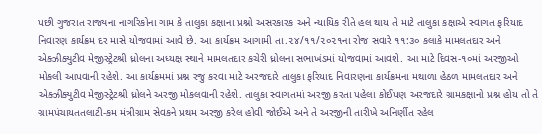પછી ગુજરાત રાજ્યના નાગરિકોના ગામ કે તાલુકા કક્ષાના પ્રશ્નો અસરકારક અને ન્યાયિક રીતે હલ થાય તે માટે તાલુકા કક્ષાએ સ્વાગત ફરિયાદ નિવારણ કાર્યક્રમ દર માસે યોજવામાં આવે છે. આ કાર્યક્રમ આગામી તા.૨૪/૧૧/૨૦૨૧ના રોજ સવારે ૧૧:૩૦ કલાકે મામલતદાર અને એક્ઝીક્યુટીવ મેજીસ્ટ્રેટશ્રી ધ્રોલના અધ્યક્ષ સ્થાને મામલતદાર કચેરી ધ્રોલના સભાખંડમાં યોજવામાં આવશે. આ માટે દિવસ-૧૦માં અરજીઓ મોકલી આપવાની રહેશે. આ કાર્યક્રમમાં પ્રશ્ન રજુ કરવા માટે અરજદારે તાલુકા ફરિયાદ નિવારણના કાર્યક્રમના મથાળા હેઠળ મામલતદાર અને એક્ઝીક્યુટીવ મેજીસ્ટ્રેટશ્રી ધ્રોલને અરજી મોકલવાની રહેશે. તાલુકા સ્વાગતમાં અરજી કરતા પહેલા કોઈપણ અરજદારે ગ્રામકક્ષાનો પ્રશ્ન હોય તો તે ગ્રામપંચાયતતલાટી-કમ મંત્રીગ્રામ સેવકને પ્રથમ અરજી કરેલ હોવી જોઈએ અને તે અરજીની તારીખે અનિર્ણીત રહેલ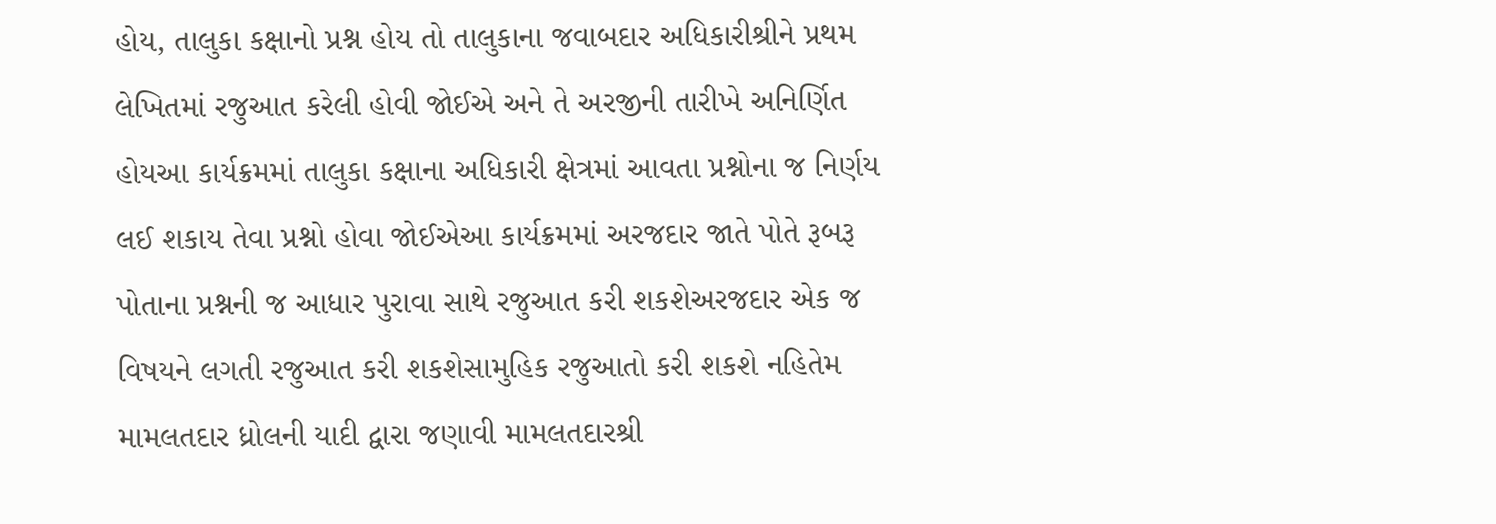હોય, તાલુકા કક્ષાનો પ્રશ્ન હોય તો તાલુકાના જવાબદાર અધિકારીશ્રીને પ્રથમ લેખિતમાં રજુઆત કરેલી હોવી જોઈએ અને તે અરજીની તારીખે અનિર્ણિત હોયઆ કાર્યક્રમમાં તાલુકા કક્ષાના અધિકારી ક્ષેત્રમાં આવતા પ્રશ્નોના જ નિર્ણય લઈ શકાય તેવા પ્રશ્નો હોવા જોઈએઆ કાર્યક્રમમાં અરજદાર જાતે પોતે રૂબરૂ પોતાના પ્રશ્નની જ આધાર પુરાવા સાથે રજુઆત કરી શકશેઅરજદાર એક જ વિષયને લગતી રજુઆત કરી શકશેસામુહિક રજુઆતો કરી શકશે નહિતેમ મામલતદાર ધ્રોલની યાદી દ્વારા જણાવી મામલતદારશ્રી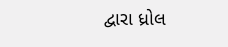દ્વારા ધ્રોલ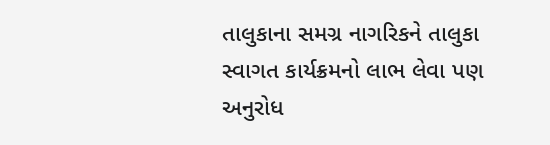તાલુકાના સમગ્ર નાગરિકને તાલુકા સ્વાગત કાર્યક્રમનો લાભ લેવા પણ અનુરોધ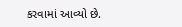કરવામાં આવ્યો છે.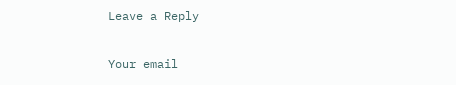Leave a Reply

Your email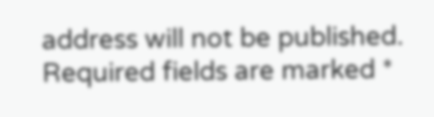address will not be published. Required fields are marked *